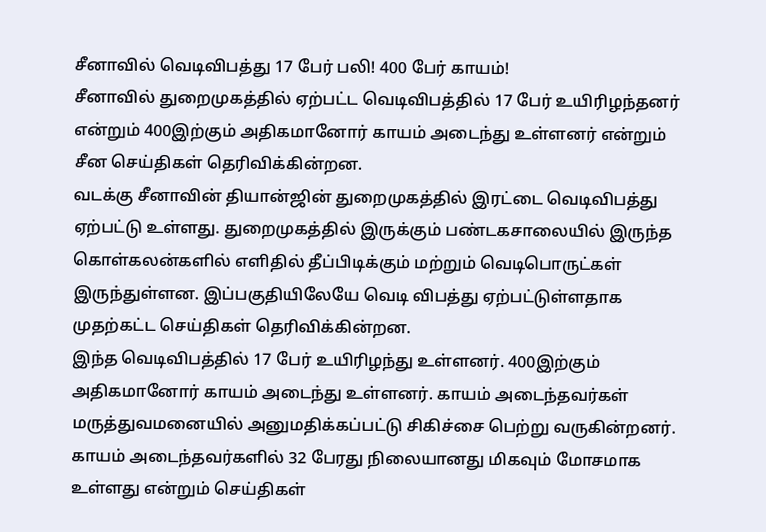சீனாவில் வெடிவிபத்து 17 பேர் பலி! 400 பேர் காயம்!
சீனாவில் துறைமுகத்தில் ஏற்பட்ட வெடிவிபத்தில் 17 பேர் உயிரிழந்தனர் என்றும் 400இற்கும் அதிகமானோர் காயம் அடைந்து உள்ளனர் என்றும் சீன செய்திகள் தெரிவிக்கின்றன.
வடக்கு சீனாவின் தியான்ஜின் துறைமுகத்தில் இரட்டை வெடிவிபத்து ஏற்பட்டு உள்ளது. துறைமுகத்தில் இருக்கும் பண்டகசாலையில் இருந்த கொள்கலன்களில் எளிதில் தீப்பிடிக்கும் மற்றும் வெடிபொருட்கள் இருந்துள்ளன. இப்பகுதியிலேயே வெடி விபத்து ஏற்பட்டுள்ளதாக முதற்கட்ட செய்திகள் தெரிவிக்கின்றன.
இந்த வெடிவிபத்தில் 17 பேர் உயிரிழந்து உள்ளனர். 400இற்கும் அதிகமானோர் காயம் அடைந்து உள்ளனர். காயம் அடைந்தவர்கள் மருத்துவமனையில் அனுமதிக்கப்பட்டு சிகிச்சை பெற்று வருகின்றனர். காயம் அடைந்தவர்களில் 32 பேரது நிலையானது மிகவும் மோசமாக உள்ளது என்றும் செய்திகள்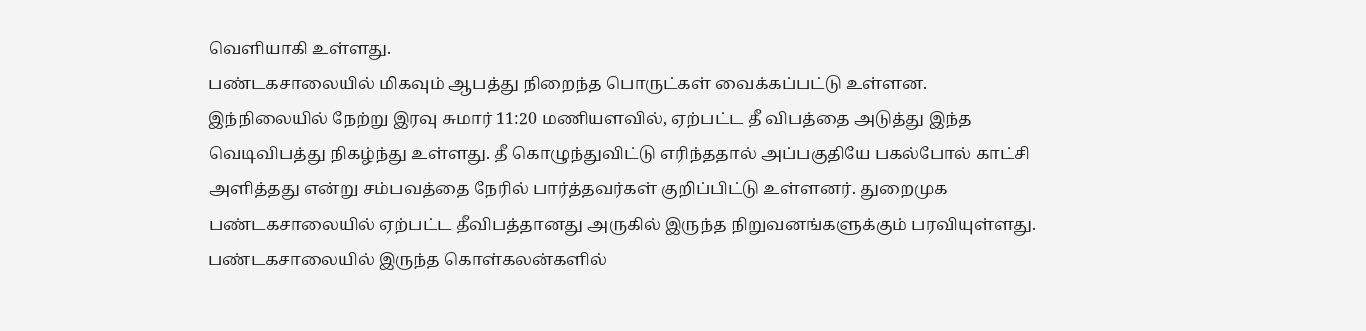வெளியாகி உள்ளது.
பண்டகசாலையில் மிகவும் ஆபத்து நிறைந்த பொருட்கள் வைக்கப்பட்டு உள்ளன. இந்நிலையில் நேற்று இரவு சுமார் 11:20 மணியளவில், ஏற்பட்ட தீ விபத்தை அடுத்து இந்த வெடிவிபத்து நிகழ்ந்து உள்ளது. தீ கொழுந்துவிட்டு எரிந்ததால் அப்பகுதியே பகல்போல் காட்சி அளித்தது என்று சம்பவத்தை நேரில் பார்த்தவர்கள் குறிப்பிட்டு உள்ளனர். துறைமுக பண்டகசாலையில் ஏற்பட்ட தீவிபத்தானது அருகில் இருந்த நிறுவனங்களுக்கும் பரவியுள்ளது.
பண்டகசாலையில் இருந்த கொள்கலன்களில்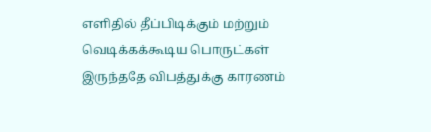எளிதில் தீப்பிடிக்கும் மற்றும் வெடிக்கக்கூடிய பொருட்கள் இருந்ததே விபத்துக்கு காரணம்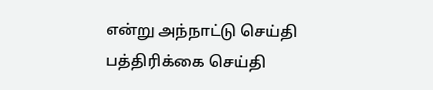என்று அந்நாட்டு செய்தி பத்திரிக்கை செய்தி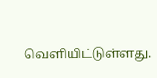வெளியிட்டுள்ளது.